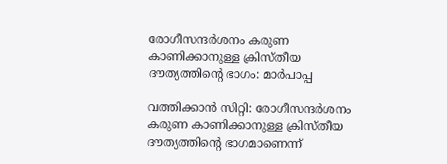രോഗീസന്ദര്‍ശനം കരുണ കാണിക്കാനുള്ള ക്രിസ്തീയ ദൗത്യത്തിന്റെ ഭാഗം: മാര്‍പാപ്പ

വത്തിക്കാന്‍ സിറ്റി: രോഗീസന്ദര്‍ശനം കരുണ കാണിക്കാനുള്ള ക്രിസ്തീയ ദൗത്യത്തിന്റെ ഭാഗമാണെന്ന്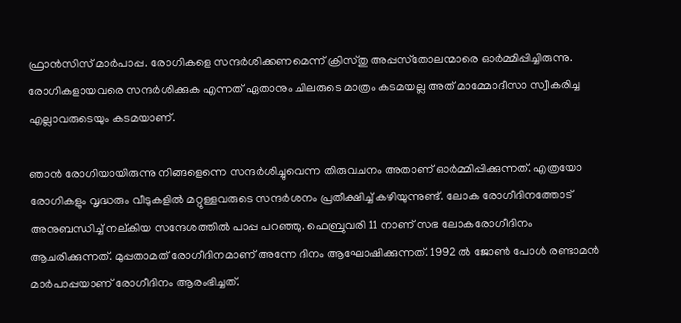ഫ്രാന്‍സിസ് മാര്‍പാപ്പ. രോഗികളെ സന്ദര്‍ശിക്കണമെന്ന് ക്രിസ്തു അപ്പസ്‌തോലന്മാരെ ഓര്‍മ്മിപ്പിച്ചിരുന്നു. രോഗികളായവരെ സന്ദര്‍ശിക്കുക എന്നത് ഏതാനും ചിലരുടെ മാത്രം കടമയല്ല അത് മാമ്മോദീസാ സ്വീകരിച്ച എല്ലാവരുടെയും കടമയാണ്.

ഞാന്‍ രോഗിയായിരുന്നു നിങ്ങളെന്നെ സന്ദര്‍ശിച്ചുവെന്ന തിരുവചനം അതാണ് ഓര്‍മ്മിപ്പിക്കുന്നത്. എത്രയോ രോഗികളും വൃദ്ധരും വീടുകളില്‍ മറ്റുള്ളവരുടെ സന്ദര്‍ശനം പ്രതീക്ഷിച്ച് കഴിയുന്നുണ്ട്. ലോക രോഗീദിനത്തോട് അനുബന്ധിച്ച് നല്കിയ സന്ദേശത്തില്‍ പാപ്പ പറഞ്ഞു. ഫെബ്രുവരി 11 നാണ് സഭ ലോകരോഗീദിനം ആചരിക്കുന്നത്. മുപ്പതാമത് രോഗീദിനമാണ് അന്നേ ദിനം ആഘോഷിക്കുന്നത്. 1992 ല്‍ ജോണ്‍ പോള്‍ രണ്ടാമന്‍ മാര്‍പാപ്പയാണ് രോഗീദിനം ആരംഭിച്ചത്.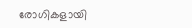രോഗികളായി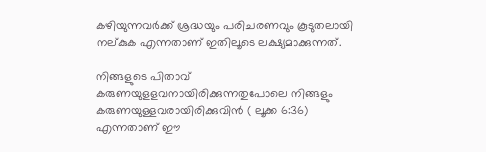കഴിയുന്നവര്‍ക്ക് ശ്രദ്ധയും പരിചരണവും കൂടുതലായി നല്കുക എന്നതാണ് ഇതിലൂടെ ലക്ഷ്യമാക്കുന്നത്.

നിങ്ങളുടെ പിതാവ് കരുണയുളളവനായിരിക്കുന്നതുപോലെ നിങ്ങളും കരുണയുള്ളവരായിരിക്കുവിന്‍ ( ലൂക്ക 6:36) എന്നതാണ് ഈ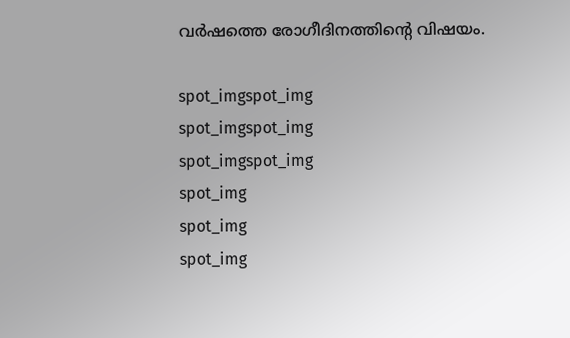വര്‍ഷത്തെ രോഗീദിനത്തിന്റെ വിഷയം.

spot_imgspot_img
spot_imgspot_img
spot_imgspot_img
spot_img
spot_img
spot_img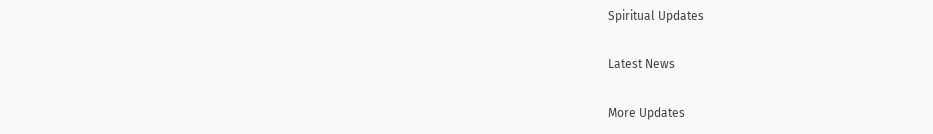Spiritual Updates

Latest News

More Updates